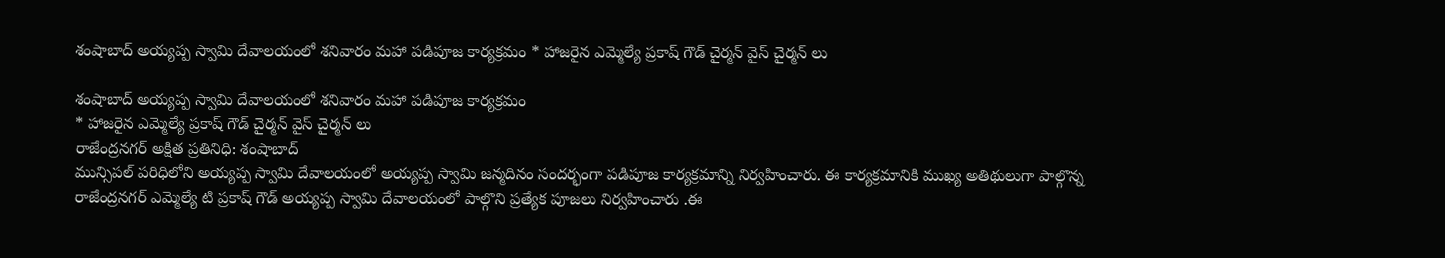శంషాబాద్ అయ్యప్ప స్వామి దేవాలయంలో శనివారం మహా పడిపూజ కార్యక్రమం * హాజరైన ఎమ్మెల్యే ప్రకాష్ గౌడ్ చైర్మన్ వైస్ చైర్మన్ లు

శంషాబాద్ అయ్యప్ప స్వామి దేవాలయంలో శనివారం మహా పడిపూజ కార్యక్రమం
* హాజరైన ఎమ్మెల్యే ప్రకాష్ గౌడ్ చైర్మన్ వైస్ చైర్మన్ లు
రాజేంద్రనగర్ అక్షిత ప్రతినిధి: శంషాబాద్
మున్సిపల్ పరిధిలోని అయ్యప్ప స్వామి దేవాలయంలో అయ్యప్ప స్వామి జన్మదినం సందర్భంగా పడిపూజ కార్యక్రమాన్ని నిర్వహించారు. ఈ కార్యక్రమానికి ముఖ్య అతిథులుగా పాల్గొన్న రాజేంద్రనగర్ ఎమ్మెల్యే టి ప్రకాష్ గౌడ్ అయ్యప్ప స్వామి దేవాలయంలో పాల్గొని ప్రత్యేక పూజలు నిర్వహించారు .ఈ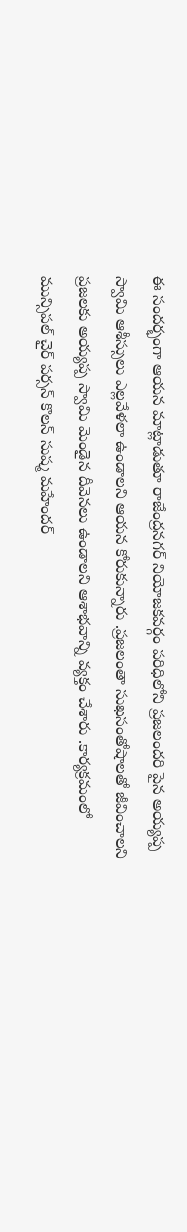ఈ సందర్భంగా ఆయన మాట్లాడుతూ రాజేంద్రనగర్ నియోజకవర్గం పరిధిలోని ప్రజలందరి పైన అయ్యప్ప స్వామి ఆశీస్సులు ఎల్లవేళలా ఉండాలని ఆయన కోరుకున్నారు .ప్రజలంతా సుఖసంతోషాలతో జీవించాలని ప్రజలకు అయ్యప్ప స్వామి మెండైన దీవెనలు ఉండాలని ఆశాభవాన్ని వ్యక్తం చేశారు .కార్యక్రమంలో మున్సిపల్ చైర్ పర్సన్ కొలన్ సుష్మ మహేందర్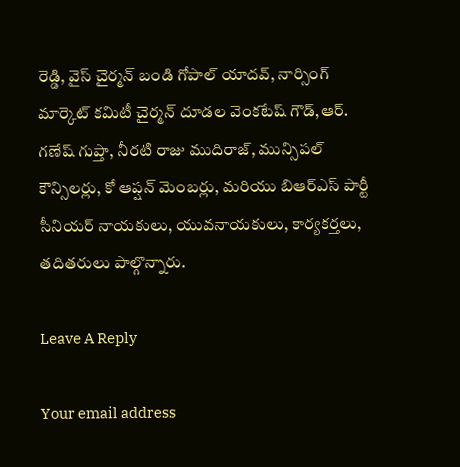రెడ్డి, వైస్ చైర్మన్ బండి గోపాల్ యాదవ్, నార్సింగ్ మార్కెట్ కమిటీ చైర్మన్ దూడల వెంకటేష్ గౌడ్,ఆర్. గణేష్ గుప్తా, నీరటి రాజు ముదిరాజ్, మున్సిపల్ కౌన్సిలర్లు, కో ఆప్షన్ మెంబర్లు, మరియు బిఆర్ఎస్ పార్టీ సీనియర్ నాయకులు, యువనాయకులు, కార్యకర్తలు, తదితరులు పాల్గొన్నారు.

Leave A Reply

Your email address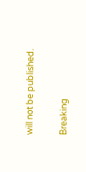will not be published.

Breaking